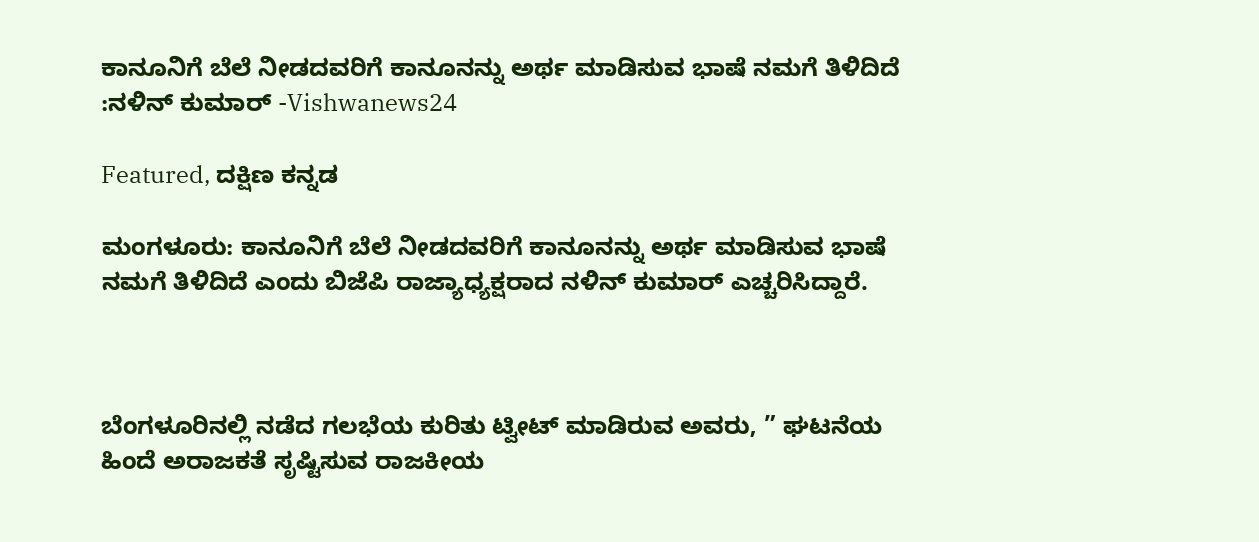ಕಾನೂನಿಗೆ ಬೆಲೆ ನೀಡದವರಿಗೆ ಕಾನೂನನ್ನು ಅರ್ಥ ಮಾಡಿಸುವ ಭಾಷೆ ನಮಗೆ ತಿಳಿದಿದೆ :ನಳಿನ್ ಕುಮಾರ್ -Vishwanews24

Featured, ದಕ್ಷಿಣ ಕನ್ನಡ

ಮಂಗಳೂರು: ಕಾನೂನಿಗೆ ಬೆಲೆ ನೀಡದವರಿಗೆ ಕಾನೂನನ್ನು ಅರ್ಥ ಮಾಡಿಸುವ ಭಾಷೆ ನಮಗೆ ತಿಳಿದಿದೆ ಎಂದು ಬಿಜೆಪಿ ರಾಜ್ಯಾಧ್ಯಕ್ಷರಾದ ನಳಿನ್ ಕುಮಾರ್ ಎಚ್ಚರಿಸಿದ್ದಾರೆ.



ಬೆಂಗಳೂರಿನಲ್ಲಿ ನಡೆದ ಗಲಭೆಯ ಕುರಿತು ಟ್ವೀಟ್ ಮಾಡಿರುವ ಅವರು, ” ಘಟನೆಯ ಹಿಂದೆ ಅರಾಜಕತೆ ಸೃಷ್ಟಿಸುವ ರಾಜಕೀಯ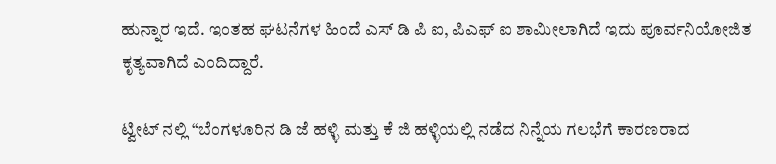ಹುನ್ನಾರ ಇದೆ. ಇಂತಹ ಘಟನೆಗಳ ಹಿಂದೆ ಎಸ್ ಡಿ ಪಿ ಐ, ಪಿಎಫ್ ಐ ಶಾಮೀಲಾಗಿದೆ ಇದು ಪೂರ್ವನಿಯೋಜಿತ ಕೃತ್ಯವಾಗಿದೆ ಎಂದಿದ್ದಾರೆ.

ಟ್ವೀಟ್ ನಲ್ಲಿ “ಬೆಂಗಳೂರಿನ ಡಿ ಜೆ ಹಳ್ಳಿ ಮತ್ತು ಕೆ ಜಿ ಹಳ್ಳಿಯಲ್ಲಿ ನಡೆದ ನಿನ್ನೆಯ ಗಲಭೆಗೆ ಕಾರಣರಾದ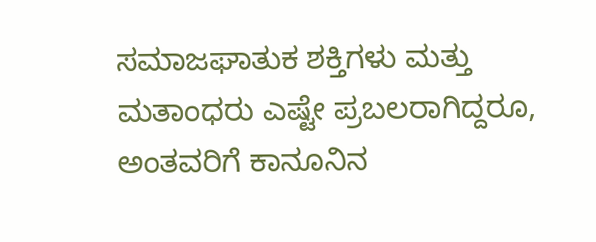ಸಮಾಜಘಾತುಕ ಶಕ್ತಿಗಳು ಮತ್ತು ಮತಾಂಧರು ಎಷ್ಟೇ ಪ್ರಬಲರಾಗಿದ್ದರೂ, ಅಂತವರಿಗೆ ಕಾನೂನಿನ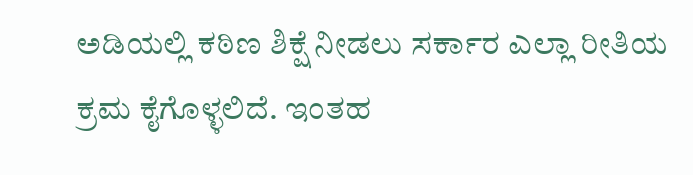ಅಡಿಯಲ್ಲಿ ಕಠಿಣ ಶಿಕ್ಷೆ ನೀಡಲು ಸರ್ಕಾರ ಎಲ್ಲಾ ರೀತಿಯ ಕ್ರಮ ಕೈಗೊಳ್ಳಲಿದೆ. ಇಂತಹ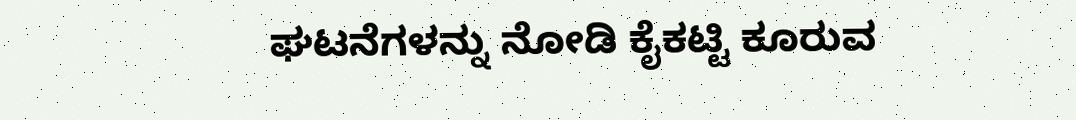ಘಟನೆಗಳನ್ನು ನೋಡಿ ಕೈಕಟ್ಟಿ ಕೂರುವ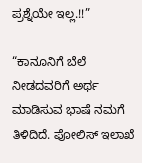ಪ್ರಶ್ನೆಯೇ ಇಲ್ಲ.!!”

“ಕಾನೂನಿಗೆ ಬೆಲೆ ನೀಡದವರಿಗೆ ಅರ್ಥ ಮಾಡಿಸುವ ಭಾಷೆ ನಮಗೆ ತಿಳಿದಿದೆ. ಪೋಲಿಸ್ ಇಲಾಖೆ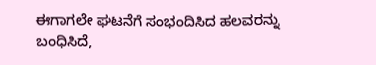ಈಗಾಗಲೇ ಘಟನೆಗೆ ಸಂಭಂದಿಸಿದ ಹಲವರನ್ನು ಬಂಧಿಸಿದೆ,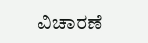ವಿಚಾರಣೆ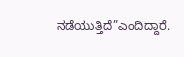ನಡೆಯುತ್ತಿದೆ”ಎಂದಿದ್ದಾರೆ.